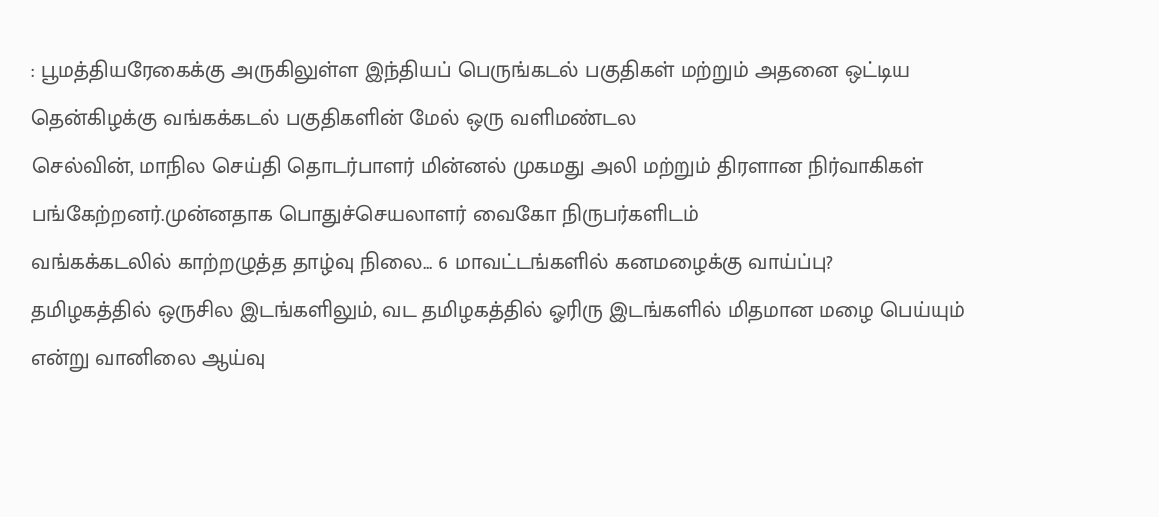: பூமத்தியரேகைக்கு அருகிலுள்ள இந்தியப் பெருங்கடல் பகுதிகள் மற்றும் அதனை ஒட்டிய தென்கிழக்கு வங்கக்கடல் பகுதிகளின் மேல் ஒரு வளிமண்டல
செல்வின், மாநில செய்தி தொடர்பாளர் மின்னல் முகமது அலி மற்றும் திரளான நிர்வாகிகள் பங்கேற்றனர்.முன்னதாக பொதுச்செயலாளர் வைகோ நிருபர்களிடம்
வங்கக்கடலில் காற்றழுத்த தாழ்வு நிலை... 6 மாவட்டங்களில் கனமழைக்கு வாய்ப்பு?
தமிழகத்தில் ஒருசில இடங்களிலும், வட தமிழகத்தில் ஓரிரு இடங்களில் மிதமான மழை பெய்யும் என்று வானிலை ஆய்வு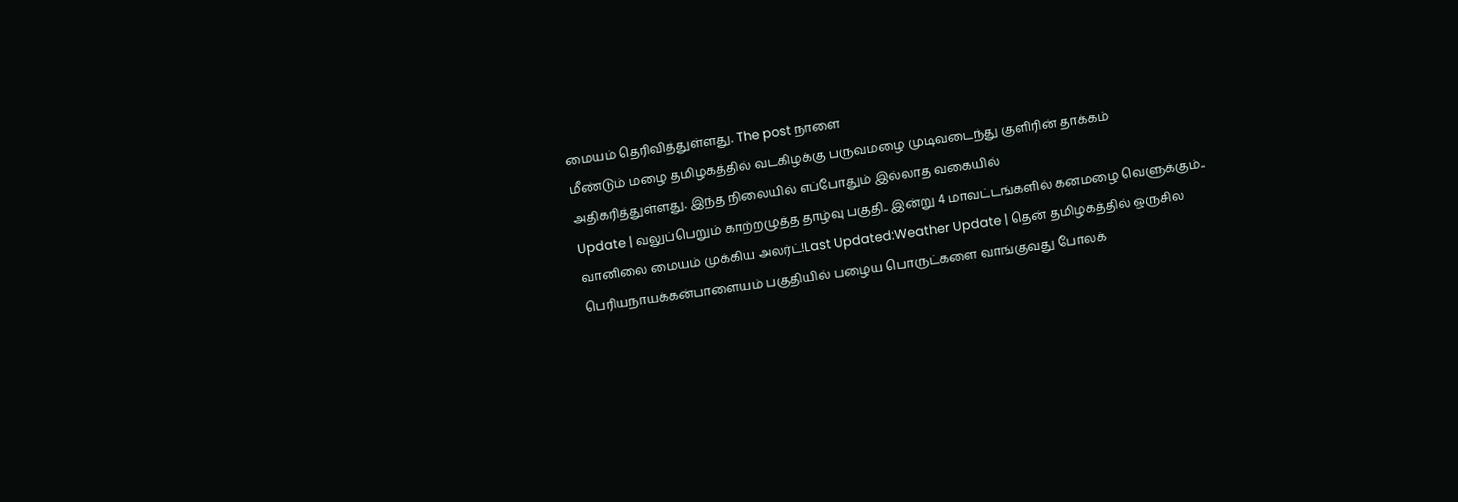மையம் தெரிவித்துள்ளது. The post நாளை
மீண்டும் மழை தமிழகத்தில் வடகிழக்கு பருவமழை முடிவடைந்து குளிரின் தாக்கம் அதிகரித்துள்ளது. இந்த நிலையில் எப்போதும் இல்லாத வகையில்
Update | வலுப்பெறும் காற்றழுத்த தாழ்வு பகுதி.. இன்று 4 மாவட்டங்களில் கனமழை வெளுக்கும்.. வானிலை மையம் முக்கிய அலர்ட்!Last Updated:Weather Update | தென் தமிழகத்தில் ஒருசில
பெரியநாயக்கன்பாளையம் பகுதியில் பழைய பொருட்களை வாங்குவது போலக்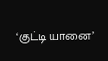‘குட்டி யானை’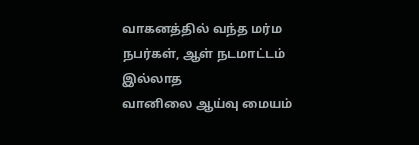வாகனத்தில் வந்த மர்ம நபர்கள், ஆள் நடமாட்டம் இல்லாத
வானிலை ஆய்வு மையம்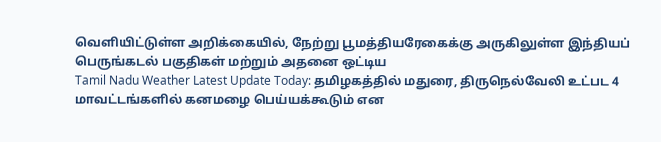வெளியிட்டுள்ள அறிக்கையில், நேற்று பூமத்தியரேகைக்கு அருகிலுள்ள இந்தியப் பெருங்கடல் பகுதிகள் மற்றும் அதனை ஒட்டிய
Tamil Nadu Weather Latest Update Today: தமிழகத்தில் மதுரை, திருநெல்வேலி உட்பட 4 மாவட்டங்களில் கனமழை பெய்யக்கூடும் என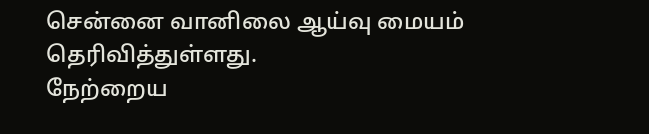சென்னை வானிலை ஆய்வு மையம் தெரிவித்துள்ளது.
நேற்றைய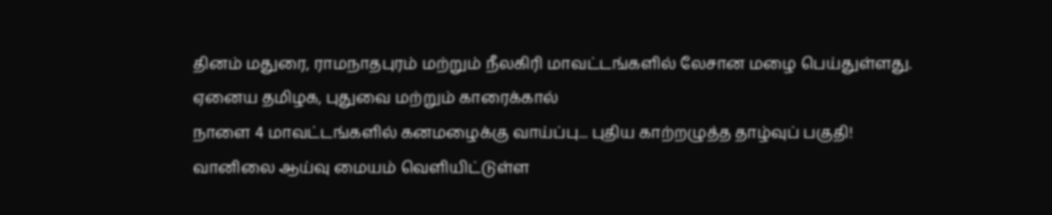தினம் மதுரை, ராமநாதபுரம் மற்றும் நீலகிரி மாவட்டங்களில் லேசான மழை பெய்துள்ளது. ஏனைய தமிழக, புதுவை மற்றும் காரைக்கால்
நாளை 4 மாவட்டங்களில் கனமழைக்கு வாய்ப்பு... புதிய காற்றழுத்த தாழ்வுப் பகுதி!
வானிலை ஆய்வு மையம் வெளியிட்டுள்ள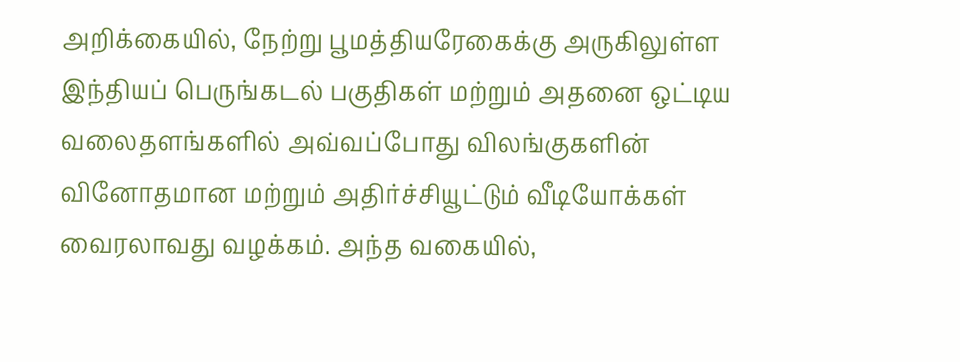அறிக்கையில், நேற்று பூமத்தியரேகைக்கு அருகிலுள்ள இந்தியப் பெருங்கடல் பகுதிகள் மற்றும் அதனை ஒட்டிய
வலைதளங்களில் அவ்வப்போது விலங்குகளின் வினோதமான மற்றும் அதிர்ச்சியூட்டும் வீடியோக்கள் வைரலாவது வழக்கம். அந்த வகையில்,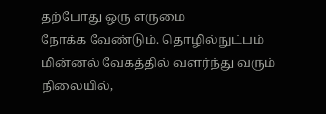தற்போது ஒரு எருமை
நோக்க வேண்டும். தொழில்நுட்பம் மின்னல் வேகத்தில் வளர்ந்து வரும் நிலையில்,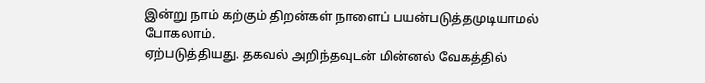இன்று நாம் கற்கும் திறன்கள் நாளைப் பயன்படுத்தமுடியாமல் போகலாம்.
ஏற்படுத்தியது. தகவல் அறிந்தவுடன் மின்னல் வேகத்தில்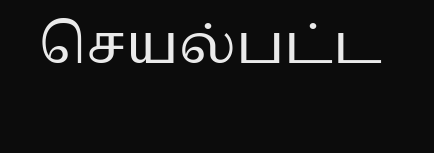செயல்பட்ட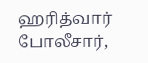ஹரித்வார் போலீசார்,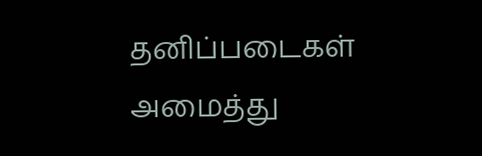தனிப்படைகள் அமைத்து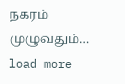நகரம் முழுவதும்…
load more